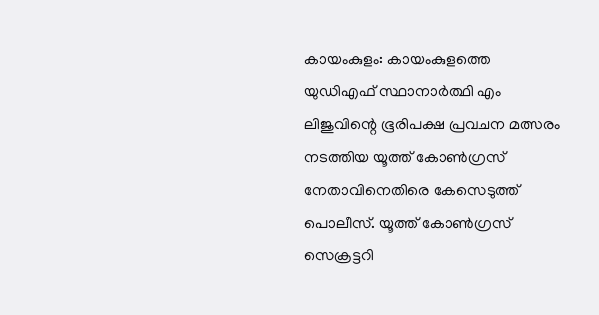കായംകുളം: കായംകുളത്തെ യുഡിഎഫ് സ്ഥാനാർത്ഥി എം ലിജുവിന്റെ ഭൂരിപക്ഷ പ്രവചന മത്സരം നടത്തിയ യൂത്ത് കോൺഗ്രസ് നേതാവിനെതിരെ കേസെടുത്ത് പൊലീസ്. യൂത്ത് കോൺഗ്രസ് സെക്രട്ടറി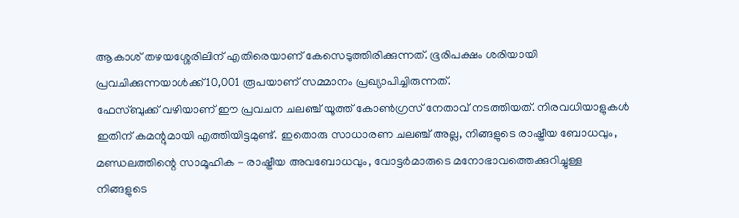ആകാശ് തഴയശ്ശേരിലിന് എതിരെയാണ് കേസെടുത്തിരിക്കുന്നത്. ഭൂരിപക്ഷം ശരിയായി പ്രവചിക്കുന്നയാൾക്ക് 10,001 രൂപയാണ് സമ്മാനം പ്രഖ്യാപിച്ചിരുന്നത്.
ഫേസ്ബുക്ക് വഴിയാണ് ഈ പ്രവചന ചലഞ്ച് യൂത്ത് കോൺഗ്രസ് നേതാവ് നടത്തിയത്. നിരവധിയാളുകൾ ഇതിന് കമന്റുമായി എത്തിയിട്ടമുണ്ട്. ഇതൊരു സാധാരണ ചലഞ്ച് അല്ല, നിങ്ങളുടെ രാഷ്ട്രീയ ബോധവും, മണ്ഡലത്തിന്റെ സാമൂഹിക - രാഷ്ട്രീയ അവബോധവും, വോട്ടർമാരുടെ മനോഭാവത്തെക്കുറിച്ചുള്ള നിങ്ങളുടെ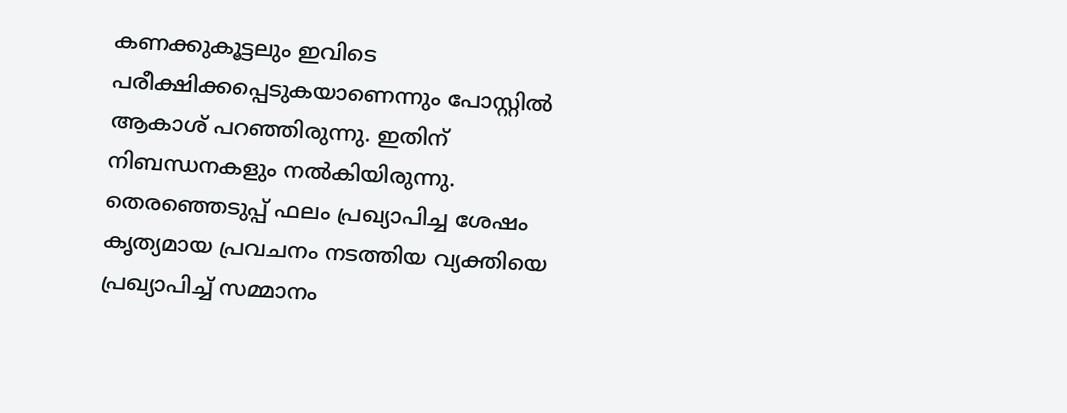കണക്കുകൂട്ടലും ഇവിടെ പരീക്ഷിക്കപ്പെടുകയാണെന്നും പോസ്റ്റിൽ ആകാശ് പറഞ്ഞിരുന്നു. ഇതിന് നിബന്ധനകളും നൽകിയിരുന്നു. തെരഞ്ഞെടുപ്പ് ഫലം പ്രഖ്യാപിച്ച ശേഷം കൃത്യമായ പ്രവചനം നടത്തിയ വ്യക്തിയെ പ്രഖ്യാപിച്ച് സമ്മാനം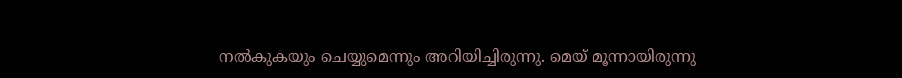നൽകുകയും ചെയ്യുമെന്നും അറിയിച്ചിരുന്നു. മെയ് മൂന്നായിരുന്നു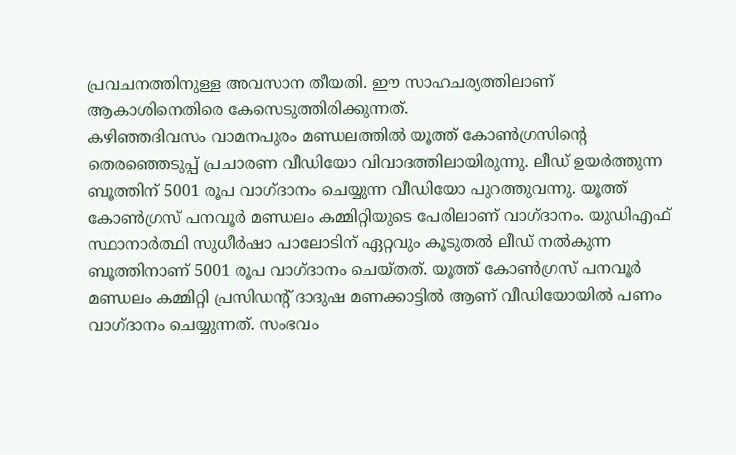പ്രവചനത്തിനുള്ള അവസാന തീയതി. ഈ സാഹചര്യത്തിലാണ് ആകാശിനെതിരെ കേസെടുത്തിരിക്കുന്നത്.
കഴിഞ്ഞദിവസം വാമനപുരം മണ്ഡലത്തിൽ യൂത്ത് കോൺഗ്രസിന്റെ തെരഞ്ഞെടുപ്പ് പ്രചാരണ വീഡിയോ വിവാദത്തിലായിരുന്നു. ലീഡ് ഉയർത്തുന്ന ബൂത്തിന് 5001 രൂപ വാഗ്ദാനം ചെയ്യുന്ന വീഡിയോ പുറത്തുവന്നു. യൂത്ത് കോൺഗ്രസ് പനവൂർ മണ്ഡലം കമ്മിറ്റിയുടെ പേരിലാണ് വാഗ്ദാനം. യുഡിഎഫ് സ്ഥാനാർത്ഥി സുധീർഷാ പാലോടിന് ഏറ്റവും കൂടുതൽ ലീഡ് നൽകുന്ന ബൂത്തിനാണ് 5001 രൂപ വാഗ്ദാനം ചെയ്തത്. യൂത്ത് കോൺഗ്രസ് പനവൂർ മണ്ഡലം കമ്മിറ്റി പ്രസിഡന്റ് ദാദുഷ മണക്കാട്ടിൽ ആണ് വീഡിയോയിൽ പണം വാഗ്ദാനം ചെയ്യുന്നത്. സംഭവം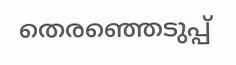തെരഞ്ഞെടുപ്പ്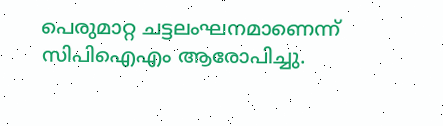പെരുമാറ്റ ചട്ടലംഘനമാണെന്ന് സിപിഐഎം ആരോപിച്ചു.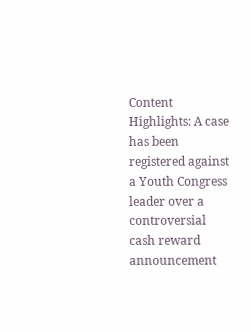Content Highlights: A case has been registered against a Youth Congress leader over a controversial cash reward announcement